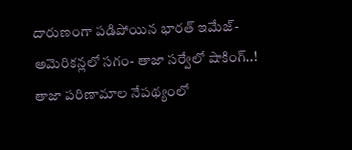దారుణంగా పడిపోయిన భారత్ ఇమేజ్- అమెరికన్లలో సగం- తాజా సర్వేలో షాకింగ్..!
తాజా పరిణామాల నేపథ్యంలో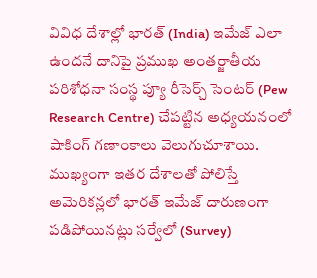వివిధ దేశాల్లో భారత్ (India) ఇమేజ్ ఎలా ఉందనే దానిపై ప్రముఖ అంతర్జాతీయ పరిశోధనా సంస్థ ప్యూ రీసెర్చ్ సెంటర్ (Pew Research Centre) చేపట్టిన అధ్యయనంలో షాకింగ్ గణాంకాలు వెలుగుచూశాయి. ముఖ్యంగా ఇతర దేశాలతో పోలిస్తే అమెరికన్లలో భారత్ ఇమేజ్ దారుణంగా పడిపోయినట్లు సర్వేలో (Survey)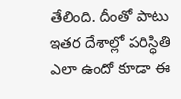తేలింది. దీంతో పాటు ఇతర దేశాల్లో పరిస్ధితి ఎలా ఉందో కూడా ఈ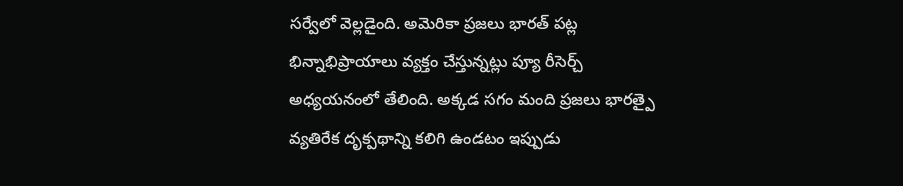సర్వేలో వెల్లడైంది. అమెరికా ప్రజలు భారత్ పట్ల భిన్నాభిప్రాయాలు వ్యక్తం చేస్తున్నట్లు ప్యూ రీసెర్చ్ అధ్యయనంలో తేలింది. అక్కడ సగం మంది ప్రజలు భారత్పై వ్యతిరేక దృక్పథాన్ని కలిగి ఉండటం ఇప్పుడు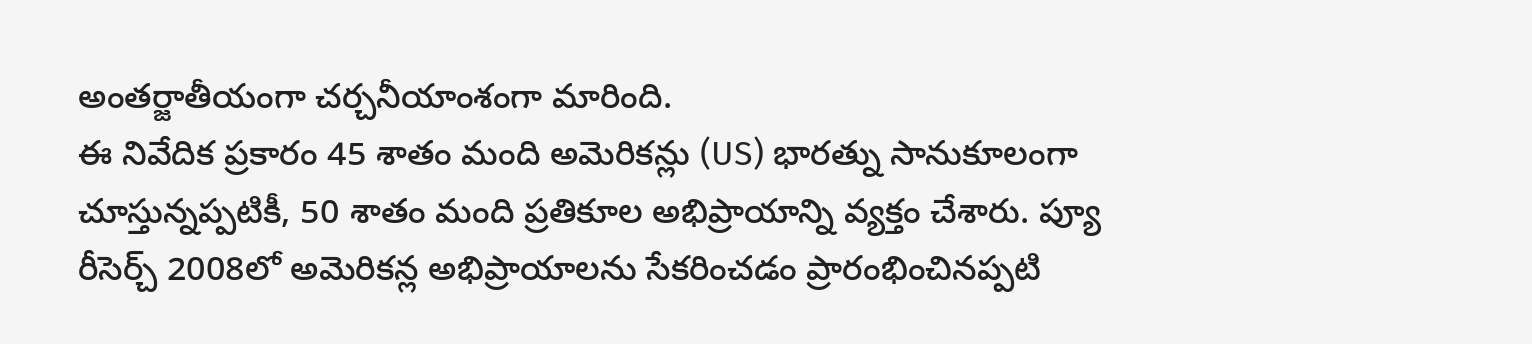అంతర్జాతీయంగా చర్చనీయాంశంగా మారింది.
ఈ నివేదిక ప్రకారం 45 శాతం మంది అమెరికన్లు (US) భారత్ను సానుకూలంగా చూస్తున్నప్పటికీ, 50 శాతం మంది ప్రతికూల అభిప్రాయాన్ని వ్యక్తం చేశారు. ప్యూ రీసెర్చ్ 2008లో అమెరికన్ల అభిప్రాయాలను సేకరించడం ప్రారంభించినప్పటి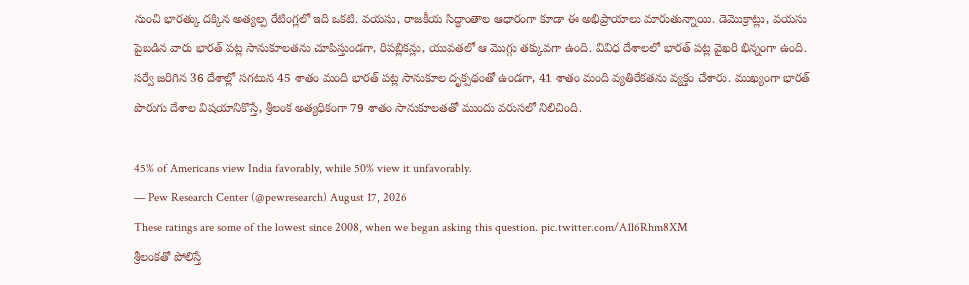నుంచి భారత్కు దక్కిన అత్యల్ప రేటింగ్లలో ఇది ఒకటి. వయసు, రాజకీయ సిద్ధాంతాల ఆధారంగా కూడా ఈ అభిప్రాయాలు మారుతున్నాయి. డెమొక్రాట్లు, వయసు పైబడిన వారు భారత్ పట్ల సానుకూలతను చూపిస్తుండగా, రిపబ్లికన్లు, యువతలో ఆ మొగ్గు తక్కువగా ఉంది. వివిధ దేశాలలో భారత్ పట్ల వైఖరి భిన్నంగా ఉంది. సర్వే జరిగిన 36 దేశాల్లో సగటున 45 శాతం మంది భారత్ పట్ల సానుకూల దృక్పథంతో ఉండగా, 41 శాతం మంది వ్యతిరేకతను వ్యక్తం చేశారు. ముఖ్యంగా భారత్ పొరుగు దేశాల విషయానికొస్తే, శ్రీలంక అత్యధికంగా 79 శాతం సానుకూలతతో ముందు వరుసలో నిలిచింది.

45% of Americans view India favorably, while 50% view it unfavorably.
— Pew Research Center (@pewresearch) August 17, 2026
These ratings are some of the lowest since 2008, when we began asking this question. pic.twitter.com/A1l6Rhm8XM
శ్రీలంకతో పోలిస్తే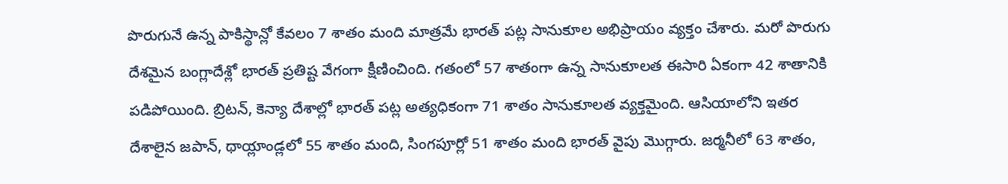పొరుగునే ఉన్న పాకిస్థాన్లో కేవలం 7 శాతం మంది మాత్రమే భారత్ పట్ల సానుకూల అభిప్రాయం వ్యక్తం చేశారు. మరో పొరుగు దేశమైన బంగ్లాదేశ్లో భారత్ ప్రతిష్ట వేగంగా క్షీణించింది. గతంలో 57 శాతంగా ఉన్న సానుకూలత ఈసారి ఏకంగా 42 శాతానికి పడిపోయింది. బ్రిటన్, కెన్యా దేశాల్లో భారత్ పట్ల అత్యధికంగా 71 శాతం సానుకూలత వ్యక్తమైంది. ఆసియాలోని ఇతర దేశాలైన జపాన్, థాయ్లాండ్లలో 55 శాతం మంది, సింగపూర్లో 51 శాతం మంది భారత్ వైపు మొగ్గారు. జర్మనీలో 63 శాతం,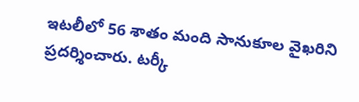ఇటలీలో 56 శాతం మంది సానుకూల వైఖరిని ప్రదర్శించారు. టర్కీ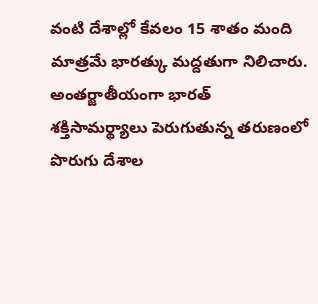వంటి దేశాల్లో కేవలం 15 శాతం మంది మాత్రమే భారత్కు మద్దతుగా నిలిచారు. అంతర్జాతీయంగా భారత్ శక్తిసామర్థ్యాలు పెరుగుతున్న తరుణంలో పొరుగు దేశాల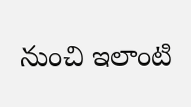నుంచి ఇలాంటి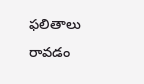ఫలితాలు రావడం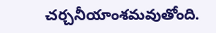చర్చనీయాంశమవుతోంది.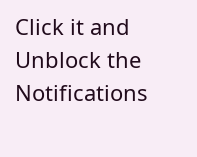Click it and Unblock the Notifications